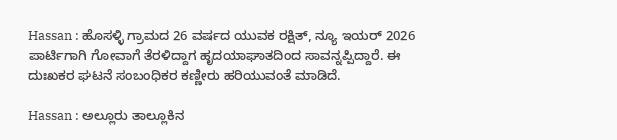Hassan : ಹೊಸಳ್ಳಿ ಗ್ರಾಮದ 26 ವರ್ಷದ ಯುವಕ ರಕ್ಷಿತ್, ನ್ಯೂ ಇಯರ್ 2026 ಪಾರ್ಟಿಗಾಗಿ ಗೋವಾಗೆ ತೆರಳಿದ್ದಾಗ ಹೃದಯಾಘಾತದಿಂದ ಸಾವನ್ನಪ್ಪಿದ್ದಾರೆ. ಈ ದುಃಖಕರ ಘಟನೆ ಸಂಬಂಧಿಕರ ಕಣ್ಣೀರು ಹರಿಯುವಂತೆ ಮಾಡಿದೆ.

Hassan : ಅಲ್ಲೂರು ತಾಲ್ಲೂಕಿನ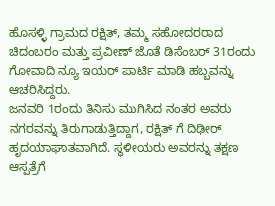ಹೊಸಳ್ಳಿ ಗ್ರಾಮದ ರಕ್ಷಿತ್, ತಮ್ಮ ಸಹೋದರರಾದ ಚಿದಂಬರಂ ಮತ್ತು ಪ್ರವೀಣ್ ಜೊತೆ ಡಿಸೆಂಬರ್ 31ರಂದು ಗೋವಾದಿ ನ್ಯೂ ಇಯರ್ ಪಾರ್ಟಿ ಮಾಡಿ ಹಬ್ಬವನ್ನು ಆಚರಿಸಿದ್ದರು.
ಜನವರಿ 1ರಂದು ತಿನಿಸು ಮುಗಿಸಿದ ನಂತರ ಅವರು ನಗರವನ್ನು ತಿರುಗಾಡುತ್ತಿದ್ದಾಗ, ರಕ್ಷಿತ್ ಗೆ ದಿಢೀರ್ ಹೃದಯಾಘಾತವಾಗಿದೆ. ಸ್ಥಳೀಯರು ಅವರನ್ನು ತಕ್ಷಣ ಆಸ್ಪತ್ರೆಗೆ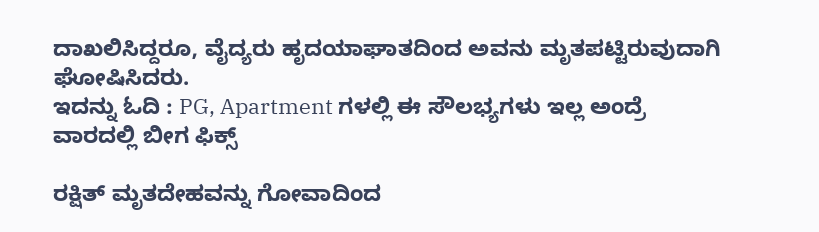ದಾಖಲಿಸಿದ್ದರೂ, ವೈದ್ಯರು ಹೃದಯಾಘಾತದಿಂದ ಅವನು ಮೃತಪಟ್ಟಿರುವುದಾಗಿ ಘೋಷಿಸಿದರು.
ಇದನ್ನು ಓದಿ : PG, Apartment ಗಳಲ್ಲಿ ಈ ಸೌಲಭ್ಯಗಳು ಇಲ್ಲ ಅಂದ್ರೆ ವಾರದಲ್ಲಿ ಬೀಗ ಫಿಕ್ಸ್

ರಕ್ಷಿತ್ ಮೃತದೇಹವನ್ನು ಗೋವಾದಿಂದ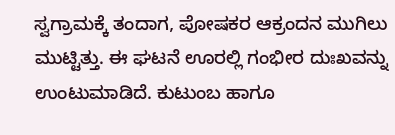ಸ್ವಗ್ರಾಮಕ್ಕೆ ತಂದಾಗ, ಪೋಷಕರ ಆಕ್ರಂದನ ಮುಗಿಲು ಮುಟ್ಟಿತ್ತು. ಈ ಘಟನೆ ಊರಲ್ಲಿ ಗಂಭೀರ ದುಃಖವನ್ನು ಉಂಟುಮಾಡಿದೆ. ಕುಟುಂಬ ಹಾಗೂ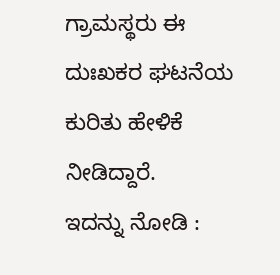ಗ್ರಾಮಸ್ಥರು ಈ ದುಃಖಕರ ಘಟನೆಯ ಕುರಿತು ಹೇಳಿಕೆ ನೀಡಿದ್ದಾರೆ.
ಇದನ್ನು ನೋಡಿ :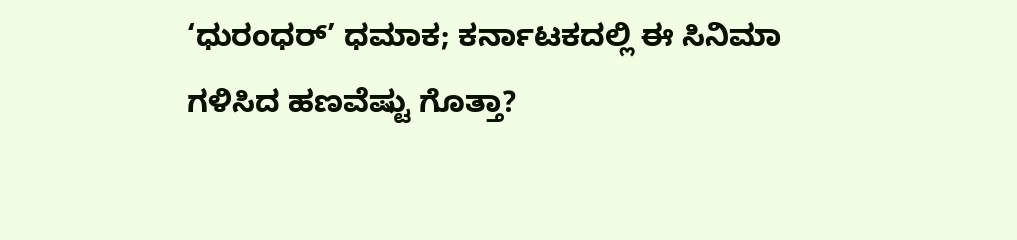‘ಧುರಂಧರ್’ ಧಮಾಕ; ಕರ್ನಾಟಕದಲ್ಲಿ ಈ ಸಿನಿಮಾ ಗಳಿಸಿದ ಹಣವೆಷ್ಟು ಗೊತ್ತಾ?